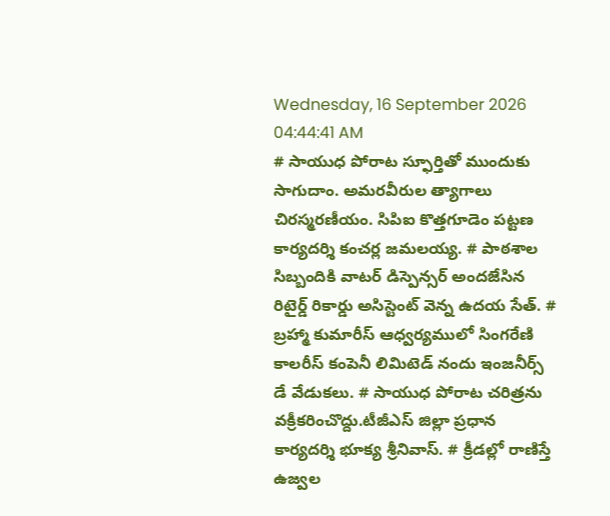Wednesday, 16 September 2026 04:44:41 AM
# సాయుధ పోరాట స్ఫూర్తితో ముందుకు సాగుదాం. అమరవీరుల త్యాగాలు చిరస్మరణీయం. సిపిఐ కొత్తగూడెం పట్టణ కార్యదర్శి కంచర్ల జమలయ్య. # పాఠశాల సిబ్బందికి వాటర్ డిస్పెన్సర్ అందజేసిన రిటైర్డ్ రికార్డు అసిస్టెంట్ వెన్న ఉదయ సేత్. # బ్రహ్మా కుమారీస్ ఆధ్వర్యములో సింగరేణి కాలరీస్ కంపెనీ లిమిటెడ్ నందు ఇంజనీర్స్ డే వేడుకలు. # సాయుధ పోరాట చరిత్రను వక్రీకరించొద్దు.టీజీఎస్ జిల్లా ప్రధాన కార్యదర్శి భూక్య శ్రీనివాస్. # క్రీడల్లో రాణిస్తే ఉజ్వల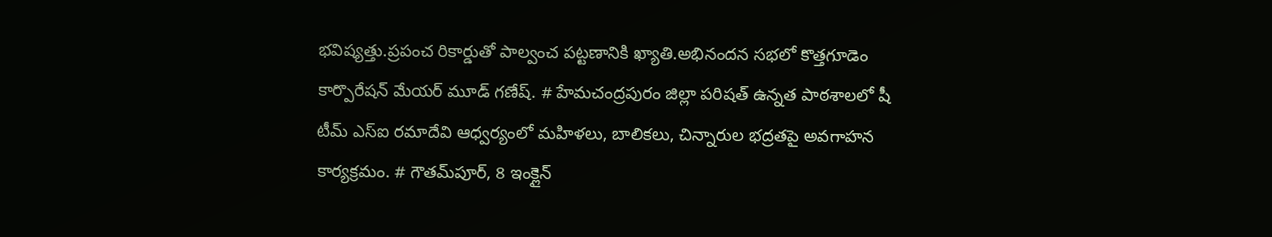భవిష్యత్తు.ప్రపంచ రికార్డుతో పాల్వంచ పట్టణానికి ఖ్యాతి.అభినందన సభలో కొత్తగూడెం కార్పొరేషన్ మేయర్ మూడ్ గణేష్. # హేమచంద్రపురం జిల్లా పరిషత్ ఉన్నత పాఠశాలలో షీ టీమ్‌ ఎస్‌ఐ రమాదేవి ఆధ్వర్యంలో మహిళలు, బాలికలు, చిన్నారుల భద్రతపై అవగాహన కార్యక్రమం. # గౌతమ్‌పూర్, 8 ఇంక్లైన్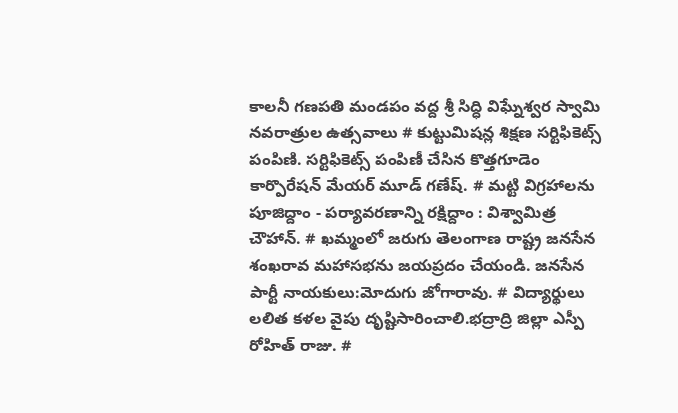కాలనీ గణపతి మండపం వద్ద శ్రీ సిద్ధి విఘ్నేశ్వర స్వామి నవరాత్రుల ఉత్సవాలు # కుట్టుమిషన్ల శిక్షణ సర్టిఫికెట్స్ పంపిణి. సర్టిఫికెట్స్ పంపిణీ చేసిన కొత్తగూడెం కార్పొరేషన్ మేయర్ మూడ్ గణేష్. # మట్టి విగ్రహాలను పూజిద్దాం - పర్యావరణాన్ని రక్షిద్దాం : విశ్వామిత్ర చౌహాన్. # ఖమ్మంలో జరుగు తెలంగాణ రాష్ట్ర జనసేన శంఖరావ మహాసభను జయప్రదం చేయండి. జనసేన పార్టీ నాయకులు:మోదుగు జోగారావు. # విద్యార్థులు లలిత కళల వైపు దృష్టిసారించాలి.భద్రాద్రి జిల్లా ఎస్పీ రోహిత్ రాజు. #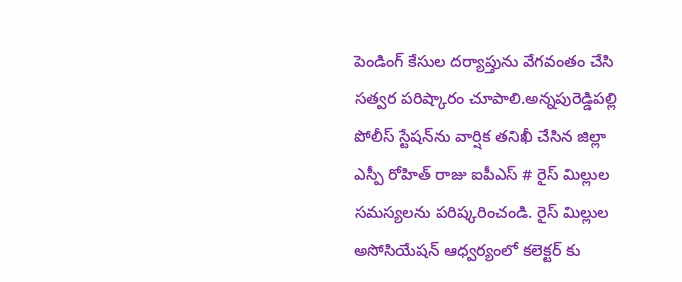పెండింగ్ కేసుల దర్యాప్తును వేగవంతం చేసి సత్వర పరిష్కారం చూపాలి.అన్నపురెడ్డిపల్లి పోలీస్ స్టేషన్‌ను వార్షిక తనిఖీ చేసిన జిల్లా ఎస్పీ రోహిత్ రాజు ఐపీఎస్ # రైస్ మిల్లుల సమస్యలను పరిష్కరించండి. రైస్ మిల్లుల అసోసియేషన్ ఆధ్వర్యంలో కలెక్టర్ కు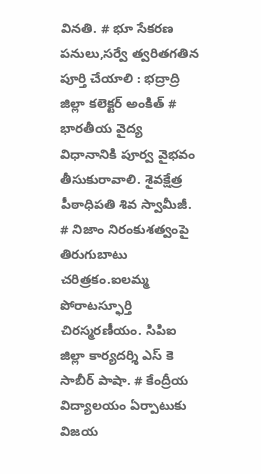వినతి. # భూ సేకరణ పనులు,సర్వే త్వరితగతిన పూర్తి చేయాలి : భద్రాద్రి జిల్లా కలెక్టర్ అంకిత్ # భారతీయ వైద్య విధానానికి పూర్వ వైభవం తీసుకురావాలి. శైవక్షేత్ర పీఠాధిపతి శివ స్వామీజీ. # నిజాం నిరంకుశత్వంపై తిరుగుబాటు చరిత్రకం.ఐలమ్మ పోరాటస్ఫూర్తి చిరస్మరణీయం. సిపిఐ జిల్లా కార్యదర్శి ఎస్ కె సాబీర్ పాషా. # కేంద్రీయ విద్యాలయం ఏర్పాటుకు విజయ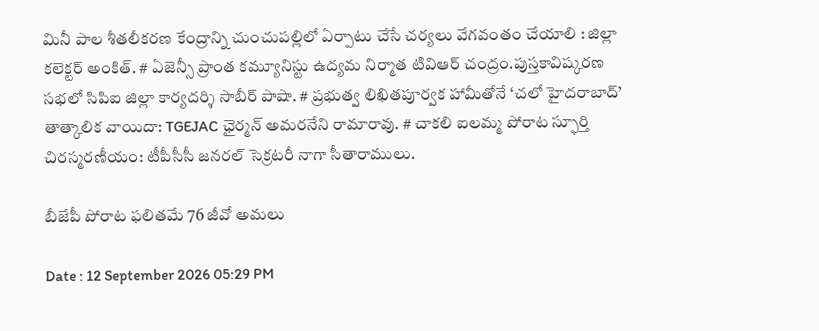మినీ పాల శీతలీకరణ కేంద్రాన్ని చుంచుపల్లిలో ఏర్పాటు చేసే చర్యలు వేగవంతం చేయాలి : జిల్లా కలెక్టర్ అంకిత్. # ఏజెన్సీ ప్రాంత కమ్యూనిస్టు ఉద్యమ నిర్మాత టివిఆర్ చంద్రం.పుస్తకావిష్కరణ సభలో సిపిఐ జిల్లా కార్యదర్శి సాబీర్ పాషా. # ప్రభుత్వ లిఖితపూర్వక హామీతోనే ‘చలో హైదరాబాద్’ తాత్కాలిక వాయిదా: TGEJAC ఛైర్మన్ అమరనేని రామారావు. # చాకలి ఐలమ్మ పోరాట స్ఫూర్తి చిరస్మరణీయం: టీపీసీసీ జనరల్ సెక్రటరీ నాగా సీతారాములు.

బీజేపీ పోరాట ఫలితమే 76 జీవో అమలు

Date : 12 September 2026 05:29 PM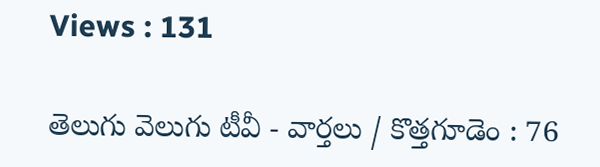Views : 131

తెలుగు వెలుగు టీవీ - వార్తలు / కొత్తగూడెం : 76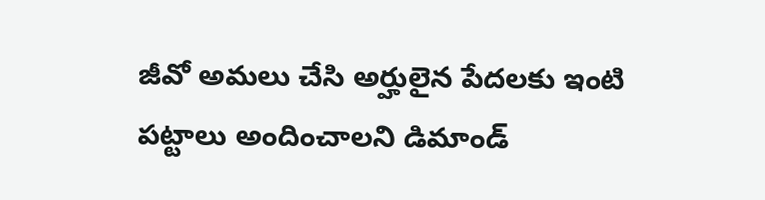జీవో అమలు చేసి అర్హులైన పేదలకు ఇంటి పట్టాలు అందించాలని డిమాండ్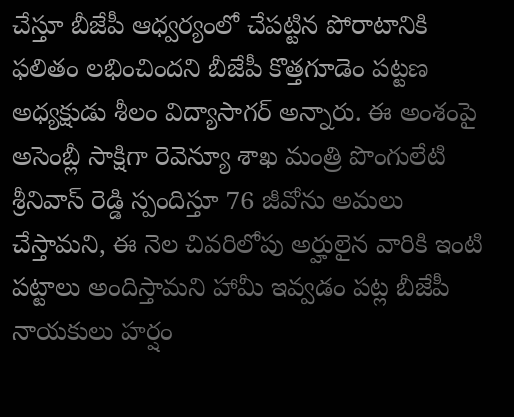చేస్తూ బీజేపీ ఆధ్వర్యంలో చేపట్టిన పోరాటానికి ఫలితం లభించిందని బీజేపీ కొత్తగూడెం పట్టణ అధ్యక్షుడు శీలం విద్యాసాగర్ అన్నారు. ఈ అంశంపై అసెంబ్లీ సాక్షిగా రెవెన్యూ శాఖ మంత్రి పొంగులేటి శ్రీనివాస్ రెడ్డి స్పందిస్తూ 76 జీవోను అమలు చేస్తామని, ఈ నెల చివరిలోపు అర్హులైన వారికి ఇంటి పట్టాలు అందిస్తామని హామీ ఇవ్వడం పట్ల బీజేపీ నాయకులు హర్షం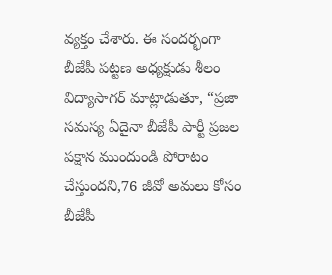వ్యక్తం చేశారు. ఈ సందర్భంగా బీజేపీ పట్టణ అధ్యక్షుడు శీలం విద్యాసాగర్ మాట్లాడుతూ, “ప్రజా సమస్య ఏదైనా బీజేపీ పార్టీ ప్రజల పక్షాన ముందుండి పోరాటం చేస్తుందని,76 జీవో అమలు కోసం బీజేపీ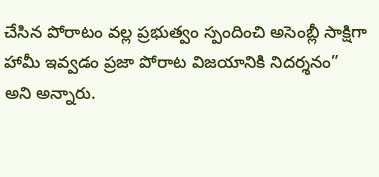చేసిన పోరాటం వల్ల ప్రభుత్వం స్పందించి అసెంబ్లీ సాక్షిగా హామీ ఇవ్వడం ప్రజా పోరాట విజయానికి నిదర్శనం” అని అన్నారు.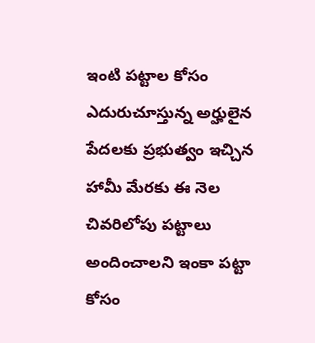ఇంటి పట్టాల కోసం ఎదురుచూస్తున్న అర్హులైన పేదలకు ప్రభుత్వం ఇచ్చిన హామీ మేరకు ఈ నెల చివరిలోపు పట్టాలు అందించాలని ఇంకా పట్టా కోసం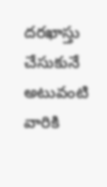దరఖాస్తు చేసుకునే అటువంటి వారికి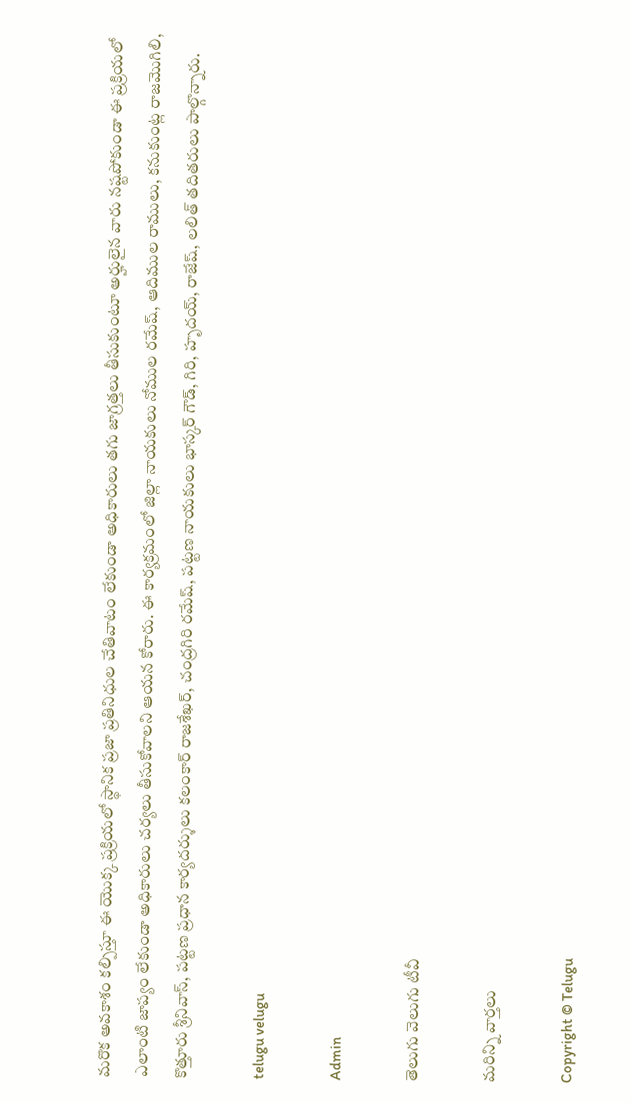మరొక అవకాశం కల్పిస్తూ ఈ యొక్క ప్రక్రియలో స్థానిక ప్రజా ప్రతినిధుల చేతివాటం లేకుండా అధికారులు తగు జాగ్రత్తలు తీసుకుంటూ అర్హులైన వారు నష్టపోకుండా ఈ ప్రక్రియలో ఎలాంటి జాప్యం లేకుండా అధికారులు చర్యలు తీసుకోవాలని ఆయన కోరారు. ఈ కార్యక్రమంలో జిల్లా నాయకులు నోముల రమేష్, ఆదిముల రాములు, కనుకుంట్ల రాజమొగిలి, కొత్తూరు శ్రీనివాస్, పట్టణ ప్రధాన కార్యదర్శులు కలంకార్ రాజశేఖర్, చంద్రగిరి రమేష్, పట్టణ నాయకులు భాస్కర్ గౌడ్, గిరి, హృదయ్, రాజేష్, లలిత్ తదితరులు పాల్గొన్నారు.

telugu velugu

Admin

తెలుగు వెలుగు టీవీ

మరిన్ని వార్తలు

Copyright © Telugu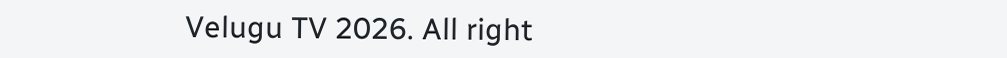Velugu TV 2026. All right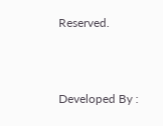Reserved.



Developed By :